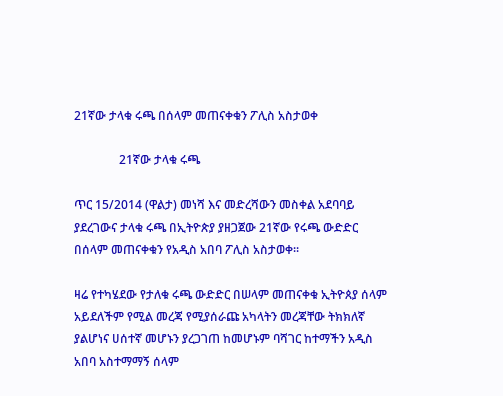21ኛው ታላቁ ሩጫ በሰላም መጠናቀቁን ፖሊስ አስታወቀ

               21ኛው ታላቁ ሩጫ

ጥር 15/2014 (ዋልታ) መነሻ እና መድረሻውን መስቀል አደባባይ ያደረገውና ታላቁ ሩጫ በኢትዮጵያ ያዘጋጀው 21ኛው የሩጫ ውድድር በሰላም መጠናቀቁን የአዲስ አበባ ፖሊስ አስታወቀ፡፡

ዛሬ የተካሄደው የታለቁ ሩጫ ውድድር በሠላም መጠናቀቁ ኢትዮጰያ ሰላም አይደለችም የሚል መረጃ የሚያሰራጩ አካላትን መረጃቸው ትክክለኛ ያልሆነና ሀሰተኛ መሆኑን ያረጋገጠ ከመሆኑም ባሻገር ከተማችን አዲስ አበባ አስተማማኝ ሰላም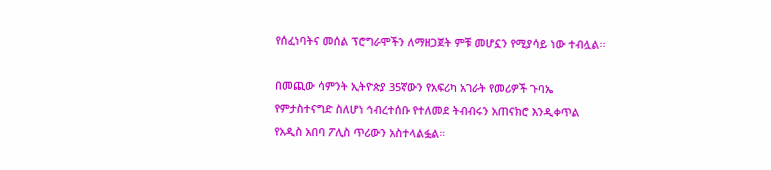የሰፈነባትና መሰል ፕሮግራሞችን ለማዘጋጀት ምቹ መሆኗን የሚያሳይ ነው ተብሏል፡፡

በመጪው ሳምንት ኢትዮጵያ 35ኛውን የአፍሪካ አገራት የመሪዎች ጉባኤ የምታስተናግድ ስለሆነ ኅብረተሰቡ የተለመደ ትብብሩን አጠናክሮ እንዲቀጥል የአዲስ አበባ ፖሊስ ጥሪውን አስተላልፏል።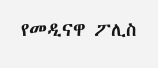የመዲናዋ ፖሊስ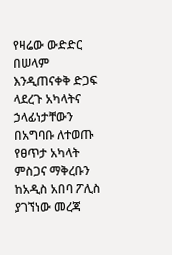የዛሬው ውድድር በሠላም እንዲጠናቀቅ ድጋፍ ላደረጉ አካላትና ኃላፊነታቸውን በአግባቡ ለተወጡ የፀጥታ አካላት ምስጋና ማቅረቡን ከአዲስ አበባ ፖሊስ ያገኘነው መረጃ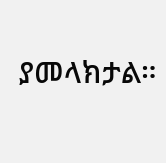ያመላክታል።